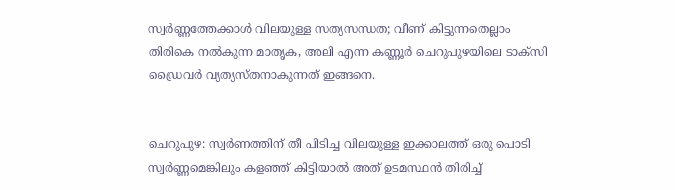സ്വര്‍ണ്ണത്തേക്കാള്‍ വിലയുള്ള സത്യസന്ധത; വീണ് കിട്ടുന്നതെല്ലാം തിരികെ നല്‍കുന്ന മാതൃക, അലി എന്ന കണ്ണൂർ ചെറുപുഴയിലെ ടാക്സി ഡ്രൈവര്‍ വ്യത്യസ്തനാകുന്നത് ഇങ്ങനെ.


ചെറുപുഴ: സ്വർണത്തിന് തീ പിടിച്ച വിലയുള്ള ഇക്കാലത്ത് ഒരു പൊടി സ്വർണ്ണമെങ്കിലും കളഞ്ഞ് കിട്ടിയാല്‍ അത് ഉടമസ്ഥൻ തിരിച്ച്‌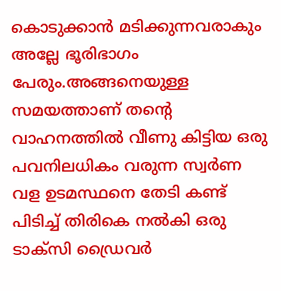കൊടുക്കാൻ മടിക്കുന്നവരാകും അല്ലേ ഭൂരിഭാഗം പേരും.അങ്ങനെയുള്ള സമയത്താണ് തന്റെ വാഹനത്തില്‍ വീണു കിട്ടിയ ഒരു പവനിലധികം വരുന്ന സ്വർണ വള ഉടമസ്ഥനെ തേടി കണ്ട് പിടിച്ച്‌ തിരികെ നല്‍കി ഒരു ടാക്സി ഡ്രൈവർ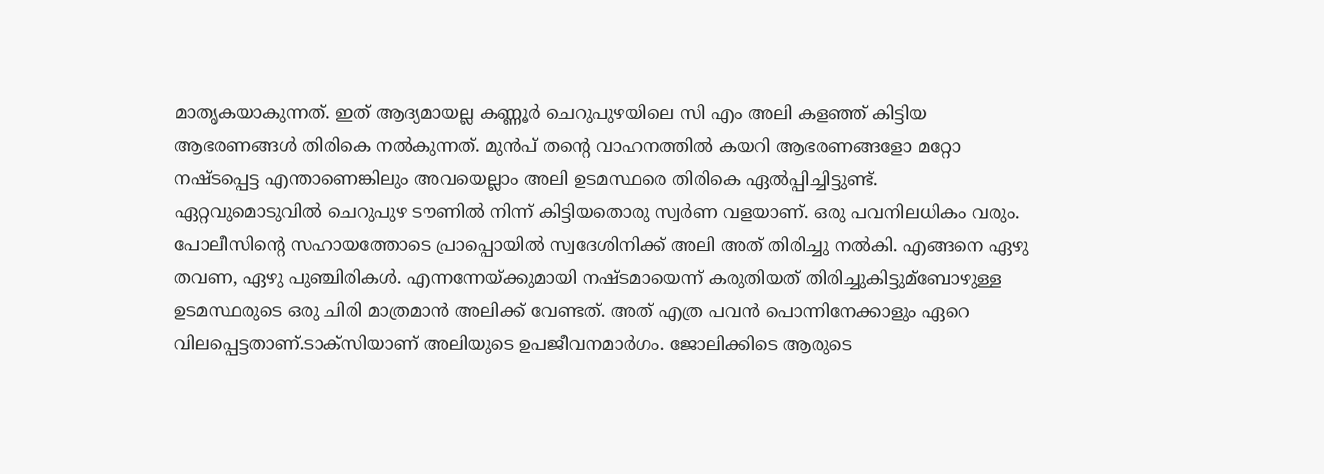മാതൃകയാകുന്നത്. ഇത് ആദ്യമായല്ല കണ്ണൂർ ചെറുപുഴയിലെ സി എം അലി കളഞ്ഞ് കിട്ടിയ ആഭരണങ്ങള്‍ തിരികെ നല്‍കുന്നത്. മുൻപ് തന്റെ വാഹനത്തില്‍ കയറി ആഭരണങ്ങളോ മറ്റോ നഷ്ടപ്പെട്ട എന്താണെങ്കിലും അവയെല്ലാം അലി ഉടമസ്ഥരെ തിരികെ ഏല്‍പ്പിച്ചിട്ടുണ്ട്.
ഏറ്റവുമൊടുവില്‍ ചെറുപുഴ ടൗണില്‍ നിന്ന് കിട്ടിയതൊരു സ്വർണ വളയാണ്. ഒരു പവനിലധികം വരും. പോലീസിന്റെ സഹായത്തോടെ പ്രാപ്പൊയില്‍ സ്വദേശിനിക്ക് അലി അത് തിരിച്ചു നല്‍കി. എങ്ങനെ ഏഴു തവണ, ഏഴു പുഞ്ചിരികള്‍. എന്നന്നേയ്ക്കുമായി നഷ്ടമായെന്ന് കരുതിയത് തിരിച്ചുകിട്ടുമ്ബോഴുള്ള ഉടമസ്ഥരുടെ ഒരു ചിരി മാത്രമാൻ അലിക്ക് വേണ്ടത്. അത് എത്ര പവൻ പൊന്നിനേക്കാളും ഏറെ വിലപ്പെട്ടതാണ്.ടാക്സിയാണ് അലിയുടെ ഉപജീവനമാർഗം. ജോലിക്കിടെ ആരുടെ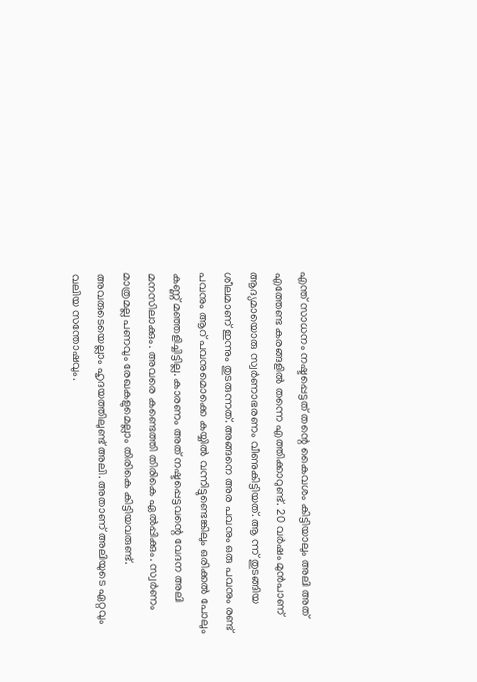എന്ത് സാധനം നഷ്ടപ്പെട്ടത് തന്റെ കൈവശം കിട്ടിയാലും അലി അത് എത്തേണ്ട കരങ്ങളില്‍ തന്നെ എത്തിക്കാറുണ്ട്. 20 വർഷം മുൻപാണ് ആദ്യമായൊരു സ്വർണാഭരണം വീണുകിട്ടിയത്. ആ ന്ന് തുടങ്ങിയ ശീലമാണ് ഇന്നും തുടരുന്നത്. അങ്ങനെ അര പവനും ഒരു പവനും രണ്ട് പവനും ആറ് പവനുമൊക്കെ കയ്യില്‍ വന്നിട്ടുണ്ടെങ്കിലും ഒരിക്കല്‍ പോലും കണ്ണ് മഞ്ഞളിച്ചിട്ടില്ല. കാരണം അത് നഷ്ടപ്പെട്ടവന്റെ വേദന അലി മനസിലാക്കും. അവരെ കണ്ടെത്തി തിരികെ ഏല്‍പ്പിക്കും. സ്വർണം മാത്രമല്ല പണവും രേഖകളുമെല്ലാം തിരികെ കിട്ടിയ‍വരുണ്ട്. അവരുടെയെല്ലാം ഹൃദയത്തിലുണ്ട് അലി. അതാണ് അലിയുടെ ഏറ്റവും വലിയ സന്തോഷവും.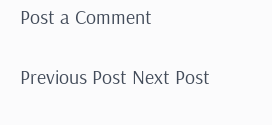Post a Comment

Previous Post Next Post